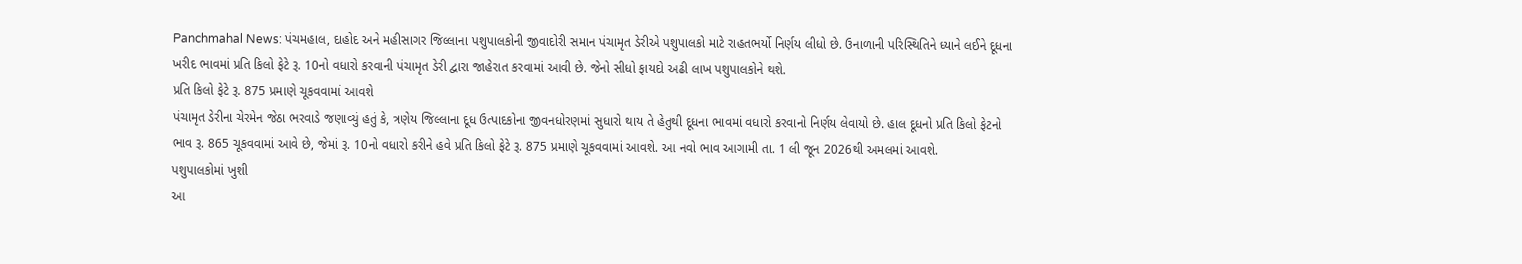Panchmahal News: પંચમહાલ, દાહોદ અને મહીસાગર જિલ્લાના પશુપાલકોની જીવાદોરી સમાન પંચામૃત ડેરીએ પશુપાલકો માટે રાહતભર્યો નિર્ણય લીધો છે. ઉનાળાની પરિસ્થિતિને ધ્યાને લઈને દૂધના ખરીદ ભાવમાં પ્રતિ કિલો ફેટે રૂ. 10નો વધારો કરવાની પંચામૃત ડેરી દ્વારા જાહેરાત કરવામાં આવી છે. જેનો સીધો ફાયદો અઢી લાખ પશુપાલકોને થશે.
પ્રતિ કિલો ફેટે રૂ. 875 પ્રમાણે ચૂકવવામાં આવશે
પંચામૃત ડેરીના ચેરમેન જેઠા ભરવાડે જણાવ્યું હતું કે, ત્રણેય જિલ્લાના દૂધ ઉત્પાદકોના જીવનધોરણમાં સુધારો થાય તે હેતુથી દૂધના ભાવમાં વધારો કરવાનો નિર્ણય લેવાયો છે. હાલ દૂધનો પ્રતિ કિલો ફેટનો ભાવ રૂ. 865 ચૂકવવામાં આવે છે, જેમાં રૂ. 10નો વધારો કરીને હવે પ્રતિ કિલો ફેટે રૂ. 875 પ્રમાણે ચૂકવવામાં આવશે. આ નવો ભાવ આગામી તા. 1 લી જૂન 2026થી અમલમાં આવશે.
પશુપાલકોમાં ખુશી
આ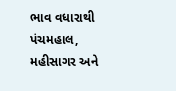ભાવ વધારાથી પંચમહાલ, મહીસાગર અને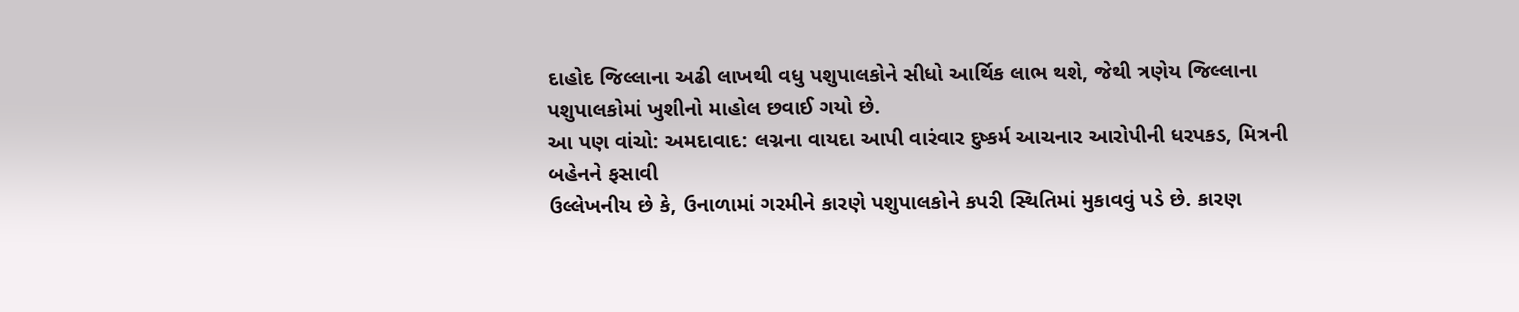દાહોદ જિલ્લાના અઢી લાખથી વધુ પશુપાલકોને સીધો આર્થિક લાભ થશે, જેથી ત્રણેય જિલ્લાના પશુપાલકોમાં ખુશીનો માહોલ છવાઈ ગયો છે.
આ પણ વાંચો: અમદાવાદ: લગ્નના વાયદા આપી વારંવાર દુષ્કર્મ આચનાર આરોપીની ધરપકડ, મિત્રની બહેનને ફસાવી
ઉલ્લેખનીય છે કે, ઉનાળામાં ગરમીને કારણે પશુપાલકોને કપરી સ્થિતિમાં મુકાવવું પડે છે. કારણ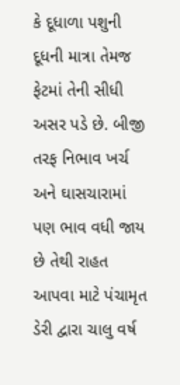કે દૂધાળા પશુની દૂધની માત્રા તેમજ ફેટમાં તેની સીધી અસર પડે છે. બીજી તરફ નિભાવ ખર્ચ અને ઘાસચારામાં પણ ભાવ વધી જાય છે તેથી રાહત આપવા માટે પંચામૃત ડેરી દ્વારા ચાલુ વર્ષ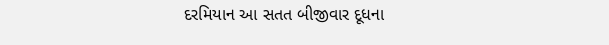દરમિયાન આ સતત બીજીવાર દૂધના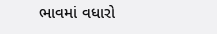ભાવમાં વધારો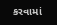કરવામાં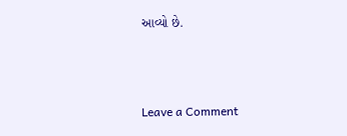આવ્યો છે.



Leave a Comment